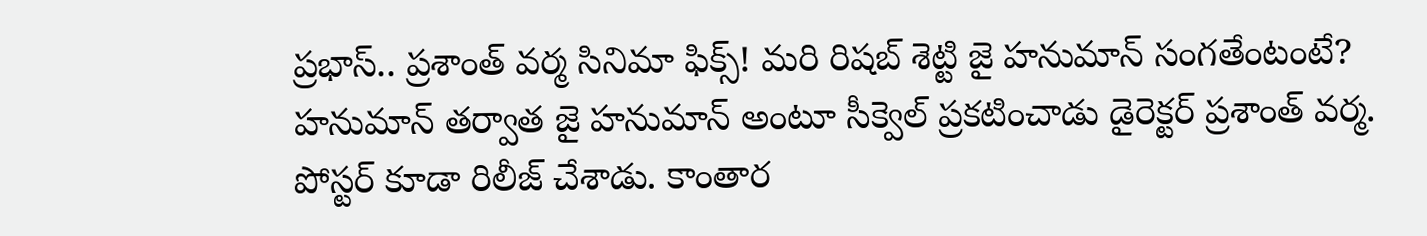ప్రభాస్.. ప్రశాంత్ వర్మ సినిమా ఫిక్స్! మరి రిషబ్ శెట్టి జై హనుమాన్ సంగతేంటంటే?
హనుమాన్ తర్వాత జై హనుమాన్ అంటూ సీక్వెల్ ప్రకటించాడు డైరెక్టర్ ప్రశాంత్ వర్మ. పోస్టర్ కూడా రిలీజ్ చేశాడు. కాంతార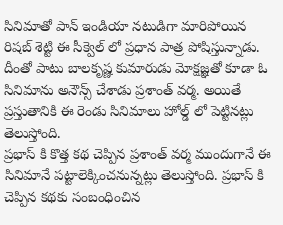సినిమాతో పాన్ ఇండియా నటుడిగా మారిపోయిన రిషబ్ శెట్టి ఈ సీక్వెల్ లో ప్రధాన పాత్ర పోషిస్తున్నాడు. దీంతో పాటు బాలకృష్ణ కుమారుడు మోక్షజ్ఞతో కూడా ఓ సినిమాను అనౌన్స్ చేశాడు ప్రశాంత్ వర్మ. అయితే ప్రస్తుతానికి ఈ రెండు సినిమాలు హోల్డ్ లో పెట్టినట్లు తెలుస్తోంది.
ప్రభాస్ కి కొత్త కథ చెప్పిన ప్రశాంత్ వర్మ ముందుగానే ఈ సినిమానే పట్టాలెక్కించనున్నట్లు తెలుస్తోంది. ప్రభాస్ కి చెప్పిన కథకు సంబంధించిన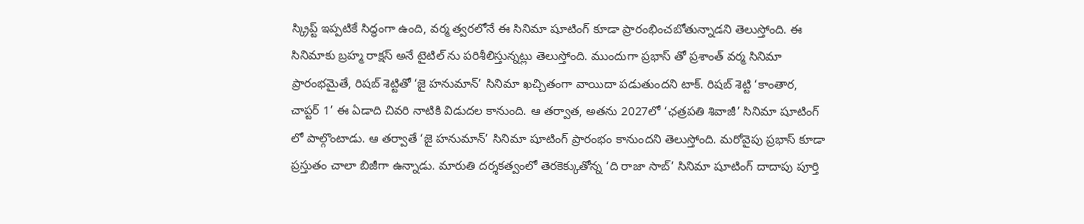స్క్రిప్ట్ ఇప్పటికే సిద్ధంగా ఉంది, వర్మ త్వరలోనే ఈ సినిమా షూటింగ్ కూడా ప్రారంభించబోతున్నాడని తెలుస్తోంది. ఈ సినిమాకు బ్రహ్మ రాక్షస్ అనే టైటిల్ ను పరిశీలిస్తున్నట్లు తెలుస్తోంది. ముందుగా ప్రభాస్ తో ప్రశాంత్ వర్మ సినిమా ప్రారంభమైతే, రిషబ్ శెట్టితో ‘జై హనుమాన్’ సినిమా ఖచ్చితంగా వాయిదా పడుతుందని టాక్. రిషబ్ శెట్టి ‘కాంతార, చాప్టర్ 1’ ఈ ఏడాది చివరి నాటికి విడుదల కానుంది. ఆ తర్వాత, అతను 2027లో ‘ఛత్రపతి శివాజీ’ సినిమా షూటింగ్ లో పాల్గొంటాడు. ఆ తర్వాతే ‘జై హనుమాన్’ సినిమా షూటింగ్ ప్రారంభం కానుందని తెలుస్తోంది. మరోవైపు ప్రభాస్ కూడా ప్రస్తుతం చాలా బిజీగా ఉన్నాడు. మారుతి దర్శకత్వంలో తెరకెక్కుతోన్న ‘ది రాజా సాబ్’ సినిమా షూటింగ్ దాదాపు పూర్తి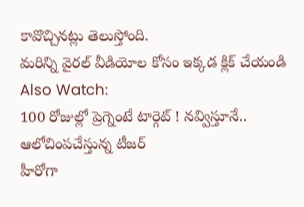కావొచ్చినట్లు తెలుస్తోంది.
మరిన్ని వైరల్ వీడియోల కోసం ఇక్కడ క్లిక్ చేయండి
Also Watch:
100 రోజుల్లో ప్రెగ్నెంటే టార్గెట్ ! నవ్విస్తూనే.. ఆలోచింపచేస్తున్న టీజర్
హీరోగా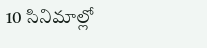10 సినిమాల్లో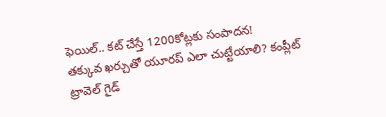ఫెయిల్.. కట్ చేస్తే 1200కోట్లకు సంపాదన!
తక్కువ ఖర్చుతో యూరప్ ఎలా చుట్టేయాలి? కంప్లీట్ ట్రావెల్ గైడ్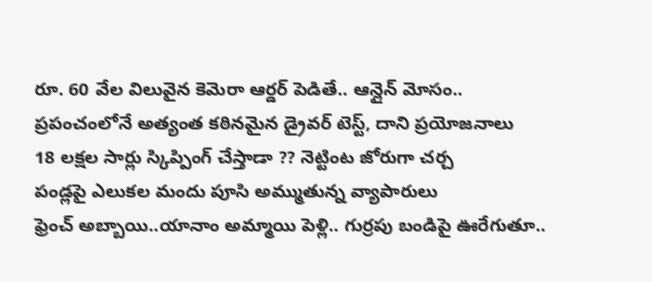రూ. 60 వేల విలువైన కెమెరా ఆర్డర్ పెడితే.. ఆన్లైన్ మోసం..
ప్రపంచంలోనే అత్యంత కఠినమైన డ్రైవర్ టెస్ట్, దాని ప్రయోజనాలు
18 లక్షల సార్లు స్కిప్పింగ్ చేస్తాడా ?? నెట్టింట జోరుగా చర్చ
పండ్లపై ఎలుకల మందు పూసి అమ్ముతున్న వ్యాపారులు
ఫ్రెంచ్ అబ్బాయి..యానాం అమ్మాయి పెళ్లి.. గుర్రపు బండిపై ఊరేగుతూ..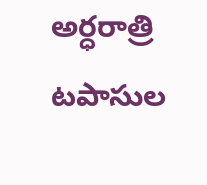అర్ధరాత్రి టపాసుల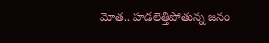మోత.. హడలెత్తిపోతున్న జనం